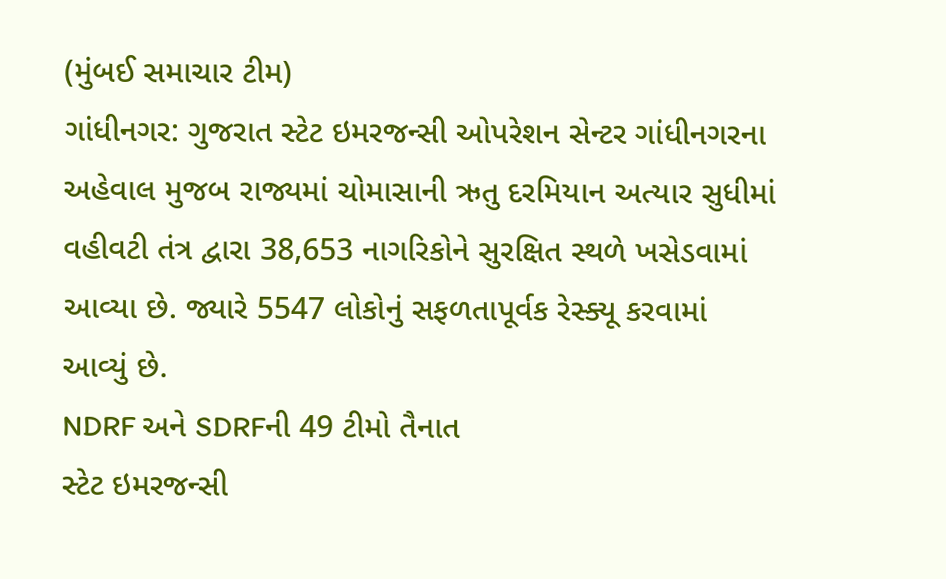(મુંબઈ સમાચાર ટીમ)
ગાંધીનગર: ગુજરાત સ્ટેટ ઇમરજન્સી ઓપરેશન સેન્ટર ગાંધીનગરના અહેવાલ મુજબ રાજ્યમાં ચોમાસાની ઋતુ દરમિયાન અત્યાર સુધીમાં વહીવટી તંત્ર દ્વારા 38,653 નાગરિકોને સુરક્ષિત સ્થળે ખસેડવામાં આવ્યા છે. જ્યારે 5547 લોકોનું સફળતાપૂર્વક રેસ્ક્યૂ કરવામાં આવ્યું છે.
NDRF અને SDRFની 49 ટીમો તૈનાત
સ્ટેટ ઇમરજન્સી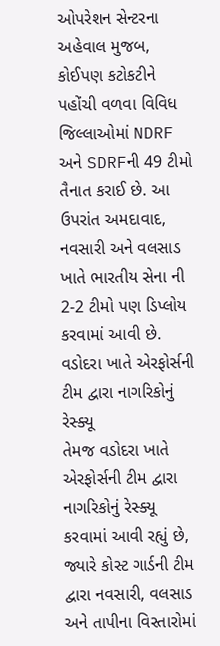ઓપરેશન સેન્ટરના અહેવાલ મુજબ, કોઈપણ કટોકટીને પહોંચી વળવા વિવિધ જિલ્લાઓમાં NDRF અને SDRFની 49 ટીમો તૈનાત કરાઈ છે. આ ઉપરાંત અમદાવાદ, નવસારી અને વલસાડ ખાતે ભારતીય સેના ની 2-2 ટીમો પણ ડિપ્લોય કરવામાં આવી છે.
વડોદરા ખાતે એરફોર્સની ટીમ દ્વારા નાગરિકોનું રેસ્ક્યૂ
તેમજ વડોદરા ખાતે એરફોર્સની ટીમ દ્વારા નાગરિકોનું રેસ્ક્યૂ કરવામાં આવી રહ્યું છે, જ્યારે કોસ્ટ ગાર્ડની ટીમ દ્વારા નવસારી, વલસાડ અને તાપીના વિસ્તારોમાં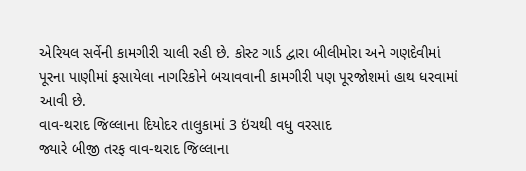એરિયલ સર્વેની કામગીરી ચાલી રહી છે. કોસ્ટ ગાર્ડ દ્વારા બીલીમોરા અને ગણદેવીમાં પૂરના પાણીમાં ફસાયેલા નાગરિકોને બચાવવાની કામગીરી પણ પૂરજોશમાં હાથ ધરવામાં આવી છે.
વાવ-થરાદ જિલ્લાના દિયોદર તાલુકામાં 3 ઇંચથી વધુ વરસાદ
જ્યારે બીજી તરફ વાવ-થરાદ જિલ્લાના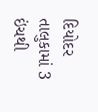દિયોદર તાલુકામાં 3 ઇંચથી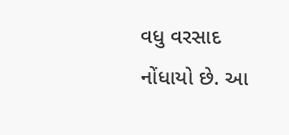વધુ વરસાદ નોંધાયો છે. આ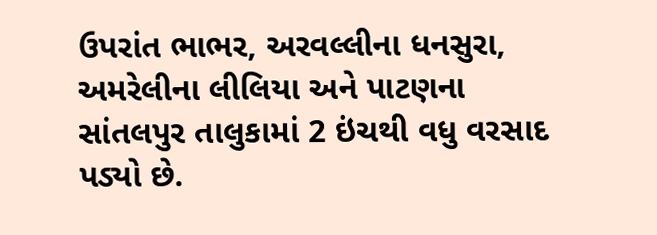ઉપરાંત ભાભર, અરવલ્લીના ધનસુરા, અમરેલીના લીલિયા અને પાટણના સાંતલપુર તાલુકામાં 2 ઇંચથી વધુ વરસાદ પડ્યો છે.